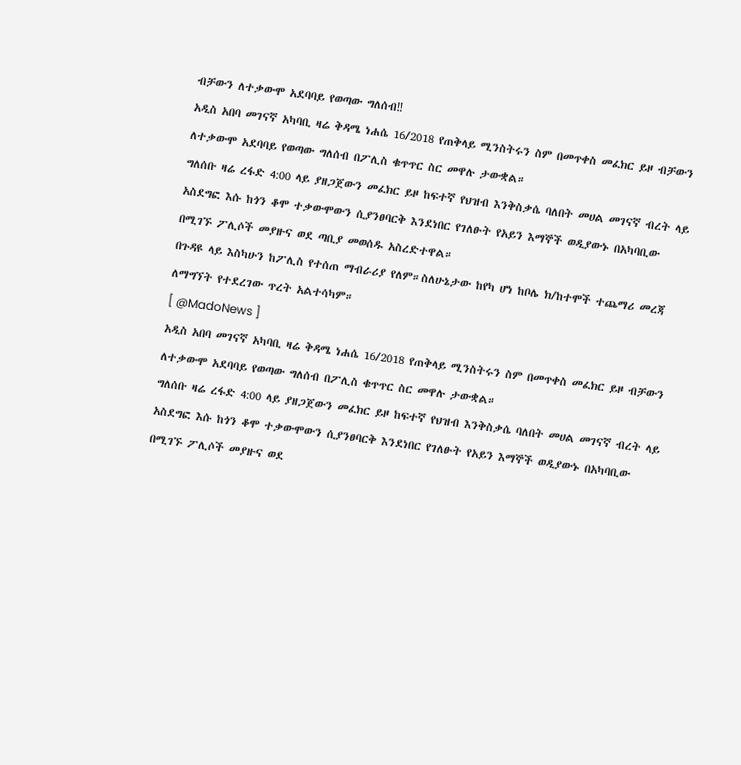ብቻውን ለተቃውሞ አደባባይ የወጣው ግለሰብ‼
አዲስ አበባ መገናኛ አካባቢ ዛሬ ቅዳሜ ነሐሴ 16/2018 የጠቅላይ ሚንስትሩን ስም በመጥቀስ መፈክር ይዞ ብቻውን ለተቃውሞ አደባባይ የወጣው ግለሰብ በፖሊስ ቁጥጥር ስር መዋሉ ታውቋል።
ግለሰቡ ዛሬ ረፋድ 4:00 ላይ ያዘጋጀውን መፈክር ይዞ ከፍተኛ የህዝብ እንቅስቃሴ ባለበት መሀል መገናኛ ብረት ላይ አስደግፎ እሱ ከጎን ቆሞ ተቃውሞውን ሲያንፀባርቅ እንደነበር የገለፁት የአይን እማኞች ወዲያውኑ በአካባቢው በሚገኙ ፖሊሶች መያዙና ወደ ጣቢያ መወሰዱ አስረድተዋል።
በጉዳዩ ላይ እስካሁን ከፖሊስ የተሰጠ ማብራሪያ የለም።ስለሁኔታው ከየካ ሆነ ከቦሌ ክ/ከተሞች ተጨማሪ መረጃ ለማግኘት የተደረገው ጥረት አልተሳካም።
[ @MadoNews ]
አዲስ አበባ መገናኛ አካባቢ ዛሬ ቅዳሜ ነሐሴ 16/2018 የጠቅላይ ሚንስትሩን ስም በመጥቀስ መፈክር ይዞ ብቻውን ለተቃውሞ አደባባይ የወጣው ግለሰብ በፖሊስ ቁጥጥር ስር መዋሉ ታውቋል።
ግለሰቡ ዛሬ ረፋድ 4:00 ላይ ያዘጋጀውን መፈክር ይዞ ከፍተኛ የህዝብ እንቅስቃሴ ባለበት መሀል መገናኛ ብረት ላይ አስደግፎ እሱ ከጎን ቆሞ ተቃውሞውን ሲያንፀባርቅ እንደነበር የገለፁት የአይን እማኞች ወዲያውኑ በአካባቢው በሚገኙ ፖሊሶች መያዙና ወደ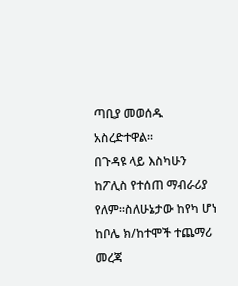ጣቢያ መወሰዱ አስረድተዋል።
በጉዳዩ ላይ እስካሁን ከፖሊስ የተሰጠ ማብራሪያ የለም።ስለሁኔታው ከየካ ሆነ ከቦሌ ክ/ከተሞች ተጨማሪ መረጃ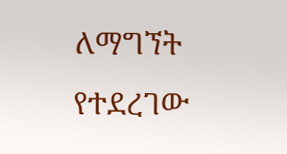ለማግኘት የተደረገው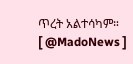ጥረት አልተሳካም።
[ @MadoNews ]